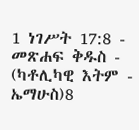1 ነገሥት 17:8 - መጽሐፍ ቅዱስ - (ካቶሊካዊ እትም - ኤማሁስ)8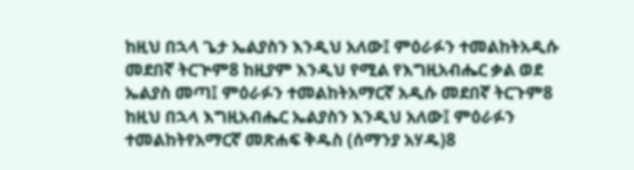ከዚህ በኋላ ጌታ ኤልያስን እንዲህ አለው፤ ምዕራፉን ተመልከትአዲሱ መደበኛ ትርጒም8 ከዚያም እንዲህ የሚል የእግዚአብሔር ቃል ወደ ኤልያስ መጣ፤ ምዕራፉን ተመልከትአማርኛ አዲሱ መደበኛ ትርጉም8 ከዚህ በኋላ እግዚአብሔር ኤልያስን እንዲህ አለው፤ ምዕራፉን ተመልከትየአማርኛ መጽሐፍ ቅዱስ (ሰማንያ አሃዱ)8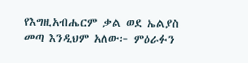የእግዚአብሔርም ቃል ወደ ኤልያስ መጣ እንዲህም አለው፦ ምዕራፉን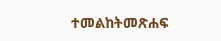ተመልከትመጽሐፍ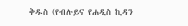ቅዱስ (የብሉይና የሐዲስ ኪዳን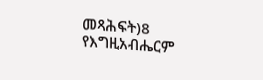መጻሕፍት)8 የእግዚአብሔርም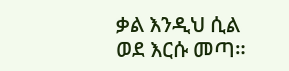ቃል እንዲህ ሲል ወደ እርሱ መጣ።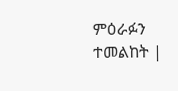ምዕራፉን ተመልከት |